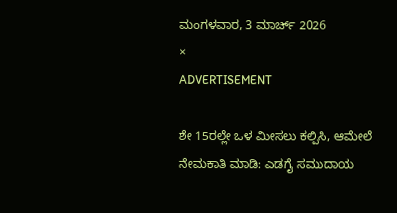ಮಂಗಳವಾರ, 3 ಮಾರ್ಚ್ 2026
×
ADVERTISEMENT

ಶೇ 15ರಲ್ಲೇ ಒಳ ಮೀಸಲು ಕಲ್ಪಿಸಿ, ಆಮೇಲೆ ನೇಮಕಾತಿ ಮಾಡಿ: ಎಡಗೈ ಸಮುದಾಯ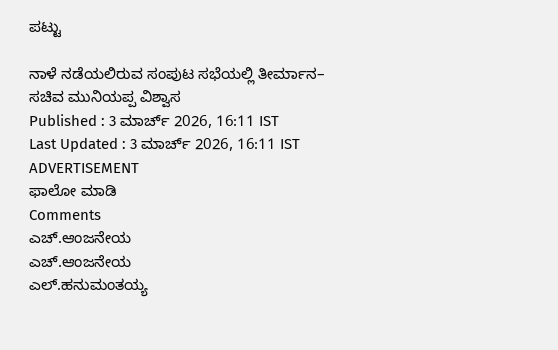ಪಟ್ಟು

ನಾಳೆ ನಡೆಯಲಿರುವ ಸಂಪುಟ ಸಭೆಯಲ್ಲಿ ತೀರ್ಮಾನ– ಸಚಿವ ಮುನಿಯಪ್ಪ ವಿಶ್ವಾಸ
Published : 3 ಮಾರ್ಚ್ 2026, 16:11 IST
Last Updated : 3 ಮಾರ್ಚ್ 2026, 16:11 IST
ADVERTISEMENT
ಫಾಲೋ ಮಾಡಿ
Comments
ಎಚ್‌.ಆಂಜನೇಯ
ಎಚ್‌.ಆಂಜನೇಯ
ಎಲ್‌.ಹನುಮಂತಯ್ಯ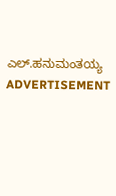ಎಲ್‌.ಹನುಮಂತಯ್ಯ
ADVERTISEMENT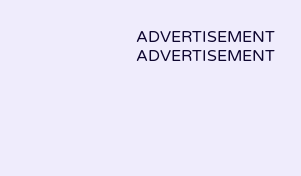ADVERTISEMENT
ADVERTISEMENT